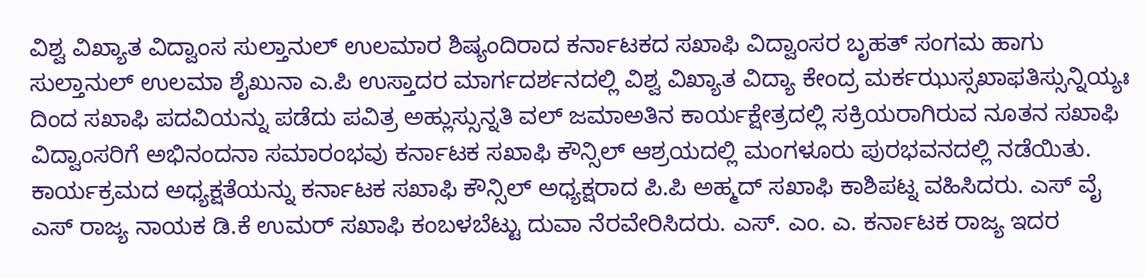ವಿಶ್ವ ವಿಖ್ಯಾತ ವಿದ್ವಾಂಸ ಸುಲ್ತಾನುಲ್ ಉಲಮಾರ ಶಿಷ್ಯಂದಿರಾದ ಕರ್ನಾಟಕದ ಸಖಾಫಿ ವಿದ್ವಾಂಸರ ಬೃಹತ್ ಸಂಗಮ ಹಾಗು ಸುಲ್ತಾನುಲ್ ಉಲಮಾ ಶೈಖುನಾ ಎ.ಪಿ ಉಸ್ತಾದರ ಮಾರ್ಗದರ್ಶನದಲ್ಲಿ ವಿಶ್ವ ವಿಖ್ಯಾತ ವಿದ್ಯಾ ಕೇಂದ್ರ ಮರ್ಕಝುಸ್ಸಖಾಫತಿಸ್ಸುನ್ನಿಯ್ಯಃ ದಿಂದ ಸಖಾಫಿ ಪದವಿಯನ್ನು ಪಡೆದು ಪವಿತ್ರ ಅಹ್ಲುಸ್ಸುನ್ನತಿ ವಲ್ ಜಮಾಅತಿನ ಕಾರ್ಯಕ್ಷೇತ್ರದಲ್ಲಿ ಸಕ್ರಿಯರಾಗಿರುವ ನೂತನ ಸಖಾಫಿ ವಿದ್ವಾಂಸರಿಗೆ ಅಭಿನಂದನಾ ಸಮಾರಂಭವು ಕರ್ನಾಟಕ ಸಖಾಫಿ ಕೌನ್ಸಿಲ್ ಆಶ್ರಯದಲ್ಲಿ ಮಂಗಳೂರು ಪುರಭವನದಲ್ಲಿ ನಡೆಯಿತು.
ಕಾರ್ಯಕ್ರಮದ ಅಧ್ಯಕ್ಷತೆಯನ್ನು ಕರ್ನಾಟಕ ಸಖಾಫಿ ಕೌನ್ಸಿಲ್ ಅಧ್ಯಕ್ಷರಾದ ಪಿ.ಪಿ ಅಹ್ಮದ್ ಸಖಾಫಿ ಕಾಶಿಪಟ್ನ ವಹಿಸಿದರು. ಎಸ್ ವೈ ಎಸ್ ರಾಜ್ಯ ನಾಯಕ ಡಿ.ಕೆ ಉಮರ್ ಸಖಾಫಿ ಕಂಬಳಬೆಟ್ಟು ದುವಾ ನೆರವೇರಿಸಿದರು. ಎಸ್. ಎಂ. ಎ. ಕರ್ನಾಟಕ ರಾಜ್ಯ ಇದರ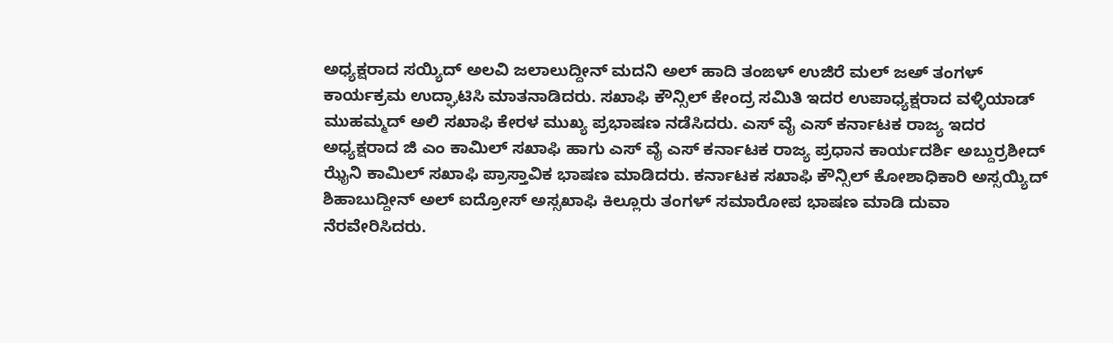ಅಧ್ಯಕ್ಷರಾದ ಸಯ್ಯಿದ್ ಅಲವಿ ಜಲಾಲುದ್ದೀನ್ ಮದನಿ ಅಲ್ ಹಾದಿ ತಂಙಳ್ ಉಜಿರೆ ಮಲ್ ಜಅ್ ತಂಗಳ್ ಕಾರ್ಯಕ್ರಮ ಉದ್ಘಾಟಿಸಿ ಮಾತನಾಡಿದರು. ಸಖಾಫಿ ಕೌನ್ಸಿಲ್ ಕೇಂದ್ರ ಸಮಿತಿ ಇದರ ಉಪಾಧ್ಯಕ್ಷರಾದ ವಳ್ಳಿಯಾಡ್ ಮುಹಮ್ಮದ್ ಅಲಿ ಸಖಾಫಿ ಕೇರಳ ಮುಖ್ಯ ಪ್ರಭಾಷಣ ನಡೆಸಿದರು. ಎಸ್ ವೈ ಎಸ್ ಕರ್ನಾಟಕ ರಾಜ್ಯ ಇದರ ಅಧ್ಯಕ್ಷರಾದ ಜಿ ಎಂ ಕಾಮಿಲ್ ಸಖಾಫಿ ಹಾಗು ಎಸ್ ವೈ ಎಸ್ ಕರ್ನಾಟಕ ರಾಜ್ಯ ಪ್ರಧಾನ ಕಾರ್ಯದರ್ಶಿ ಅಬ್ದುರ್ರಶೀದ್ ಝೈನಿ ಕಾಮಿಲ್ ಸಖಾಫಿ ಪ್ರಾಸ್ತಾವಿಕ ಭಾಷಣ ಮಾಡಿದರು. ಕರ್ನಾಟಕ ಸಖಾಫಿ ಕೌನ್ಸಿಲ್ ಕೋಶಾಧಿಕಾರಿ ಅಸ್ಸಯ್ಯಿದ್ ಶಿಹಾಬುದ್ದೀನ್ ಅಲ್ ಐದ್ರೋಸ್ ಅಸ್ಸಖಾಫಿ ಕಿಲ್ಲೂರು ತಂಗಳ್ ಸಮಾರೋಪ ಭಾಷಣ ಮಾಡಿ ದುವಾ ನೆರವೇರಿಸಿದರು.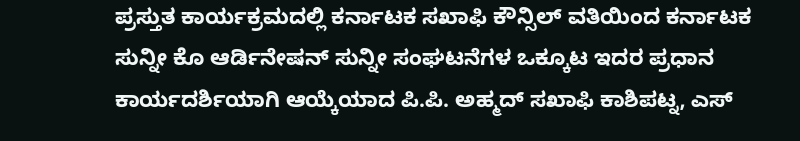ಪ್ರಸ್ತುತ ಕಾರ್ಯಕ್ರಮದಲ್ಲಿ ಕರ್ನಾಟಕ ಸಖಾಫಿ ಕೌನ್ಸಿಲ್ ವತಿಯಿಂದ ಕರ್ನಾಟಕ ಸುನ್ನೀ ಕೊ ಆರ್ಡಿನೇಷನ್ ಸುನ್ನೀ ಸಂಘಟನೆಗಳ ಒಕ್ಕೂಟ ಇದರ ಪ್ರಧಾನ ಕಾರ್ಯದರ್ಶಿಯಾಗಿ ಆಯ್ಕೆಯಾದ ಪಿ.ಪಿ. ಅಹ್ಮದ್ ಸಖಾಫಿ ಕಾಶಿಪಟ್ನ, ಎಸ್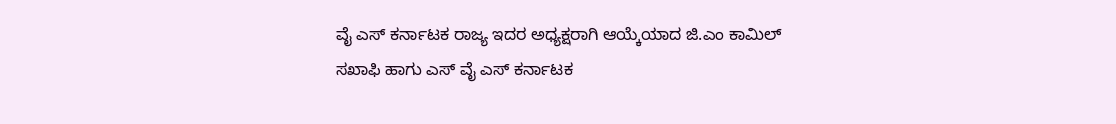ವೈ ಎಸ್ ಕರ್ನಾಟಕ ರಾಜ್ಯ ಇದರ ಅಧ್ಯಕ್ಷರಾಗಿ ಆಯ್ಕೆಯಾದ ಜಿ.ಎಂ ಕಾಮಿಲ್ ಸಖಾಫಿ ಹಾಗು ಎಸ್ ವೈ ಎಸ್ ಕರ್ನಾಟಕ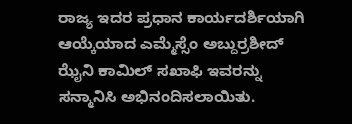ರಾಜ್ಯ ಇದರ ಪ್ರಧಾನ ಕಾರ್ಯದರ್ಶಿಯಾಗಿ ಆಯ್ಕೆಯಾದ ಎಮ್ಮೆಸ್ಸೆಂ ಅಬ್ದುರ್ರಶೀದ್ ಝೈನಿ ಕಾಮಿಲ್ ಸಖಾಫಿ ಇವರನ್ನು ಸನ್ಮಾನಿಸಿ ಅಭಿನಂದಿಸಲಾಯಿತು.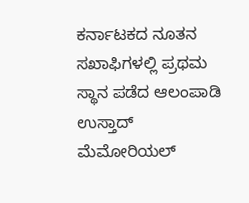ಕರ್ನಾಟಕದ ನೂತನ ಸಖಾಫಿಗಳಲ್ಲಿ ಪ್ರಥಮ ಸ್ಥಾನ ಪಡೆದ ಆಲಂಪಾಡಿ ಉಸ್ತಾದ್ ಮೆಮೋರಿಯಲ್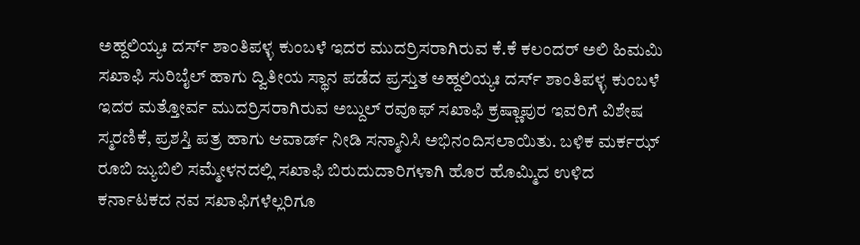ಅಹ್ದಲಿಯ್ಯಃ ದರ್ಸ್ ಶಾಂತಿಪಳ್ಳ ಕುಂಬಳೆ ಇದರ ಮುದರ್ರಿಸರಾಗಿರುವ ಕೆ.ಕೆ ಕಲಂದರ್ ಅಲಿ ಹಿಮಮಿ ಸಖಾಫಿ ಸುರಿಬೈಲ್ ಹಾಗು ದ್ವಿತೀಯ ಸ್ಥಾನ ಪಡೆದ ಪ್ರಸ್ತುತ ಅಹ್ದಲಿಯ್ಯಃ ದರ್ಸ್ ಶಾಂತಿಪಳ್ಳ ಕುಂಬಳೆ ಇದರ ಮತ್ತೋರ್ವ ಮುದರ್ರಿಸರಾಗಿರುವ ಅಬ್ದುಲ್ ರವೂಫ್ ಸಖಾಫಿ ಕ್ರಷ್ಣಾಪುರ ಇವರಿಗೆ ವಿಶೇಷ ಸ್ಮರಣಿಕೆ, ಪ್ರಶಸ್ತಿ ಪತ್ರ ಹಾಗು ಆವಾರ್ಡ್ ನೀಡಿ ಸನ್ಮಾನಿಸಿ ಅಭಿನಂದಿಸಲಾಯಿತು. ಬಳಿಕ ಮರ್ಕಝ್ ರೂಬಿ ಜ್ಯುಬಿಲಿ ಸಮ್ಮೇಳನದಲ್ಲಿ ಸಖಾಫಿ ಬಿರುದುದಾರಿಗಳಾಗಿ ಹೊರ ಹೊಮ್ಮಿದ ಉಳಿದ ಕರ್ನಾಟಕದ ನವ ಸಖಾಫಿಗಳೆಲ್ಲರಿಗೂ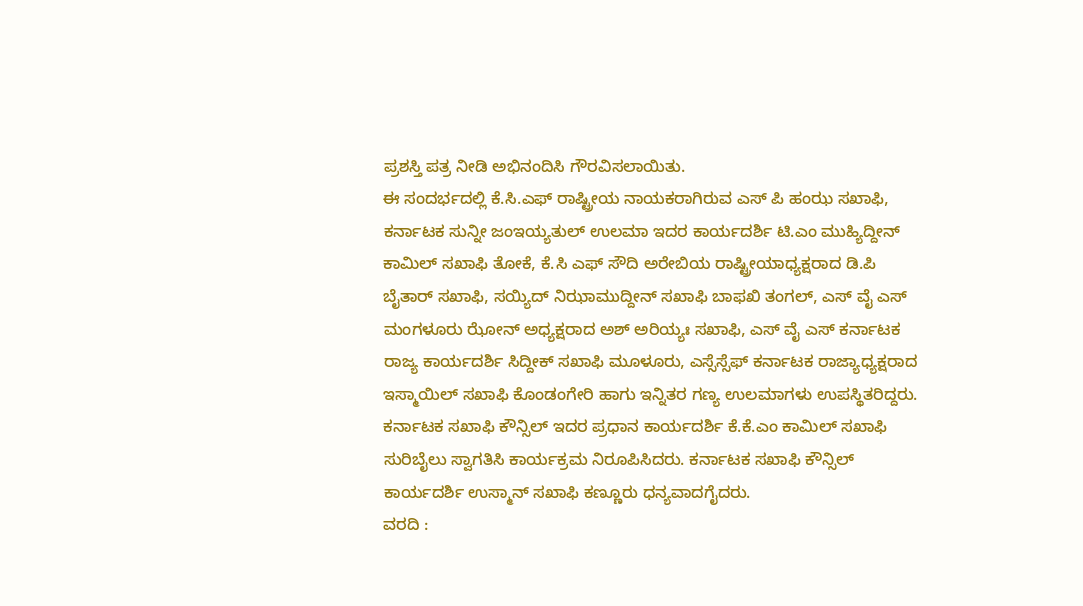ಪ್ರಶಸ್ತಿ ಪತ್ರ ನೀಡಿ ಅಭಿನಂದಿಸಿ ಗೌರವಿಸಲಾಯಿತು.
ಈ ಸಂದರ್ಭದಲ್ಲಿ ಕೆ.ಸಿ.ಎಫ್ ರಾಷ್ಟ್ರೀಯ ನಾಯಕರಾಗಿರುವ ಎಸ್ ಪಿ ಹಂಝ ಸಖಾಫಿ, ಕರ್ನಾಟಕ ಸುನ್ನೀ ಜಂಇಯ್ಯತುಲ್ ಉಲಮಾ ಇದರ ಕಾರ್ಯದರ್ಶಿ ಟಿ.ಎಂ ಮುಹ್ಯಿದ್ದೀನ್ ಕಾಮಿಲ್ ಸಖಾಫಿ ತೋಕೆ, ಕೆ.ಸಿ ಎಫ್ ಸೌದಿ ಅರೇಬಿಯ ರಾಷ್ಟ್ರೀಯಾಧ್ಯಕ್ಷರಾದ ಡಿ.ಪಿ ಬೈತಾರ್ ಸಖಾಫಿ, ಸಯ್ಯಿದ್ ನಿಝಾಮುದ್ದೀನ್ ಸಖಾಫಿ ಬಾಫಖಿ ತಂಗಲ್, ಎಸ್ ವೈ ಎಸ್ ಮಂಗಳೂರು ಝೋನ್ ಅಧ್ಯಕ್ಷರಾದ ಅಶ್ ಅರಿಯ್ಯಃ ಸಖಾಫಿ, ಎಸ್ ವೈ ಎಸ್ ಕರ್ನಾಟಕ ರಾಜ್ಯ ಕಾರ್ಯದರ್ಶಿ ಸಿದ್ದೀಕ್ ಸಖಾಫಿ ಮೂಳೂರು, ಎಸ್ಸೆಸ್ಸೆಫ್ ಕರ್ನಾಟಕ ರಾಜ್ಯಾಧ್ಯಕ್ಷರಾದ ಇಸ್ಮಾಯಿಲ್ ಸಖಾಫಿ ಕೊಂಡಂಗೇರಿ ಹಾಗು ಇನ್ನಿತರ ಗಣ್ಯ ಉಲಮಾಗಳು ಉಪಸ್ಥಿತರಿದ್ದರು. ಕರ್ನಾಟಕ ಸಖಾಫಿ ಕೌನ್ಸಿಲ್ ಇದರ ಪ್ರಧಾನ ಕಾರ್ಯದರ್ಶಿ ಕೆ.ಕೆ.ಎಂ ಕಾಮಿಲ್ ಸಖಾಫಿ ಸುರಿಬೈಲು ಸ್ವಾಗತಿಸಿ ಕಾರ್ಯಕ್ರಮ ನಿರೂಪಿಸಿದರು. ಕರ್ನಾಟಕ ಸಖಾಫಿ ಕೌನ್ಸಿಲ್ ಕಾರ್ಯದರ್ಶಿ ಉಸ್ಮಾನ್ ಸಖಾಫಿ ಕಣ್ಣೂರು ಧನ್ಯವಾದಗೈದರು.
ವರದಿ :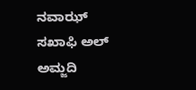ನವಾಝ್ ಸಖಾಫಿ ಅಲ್ ಅಮ್ಜದಿ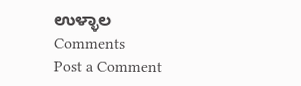ಉಳ್ಳಾಲ
Comments
Post a Comment